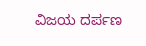ವಿಜಯ ದರ್ಪಣ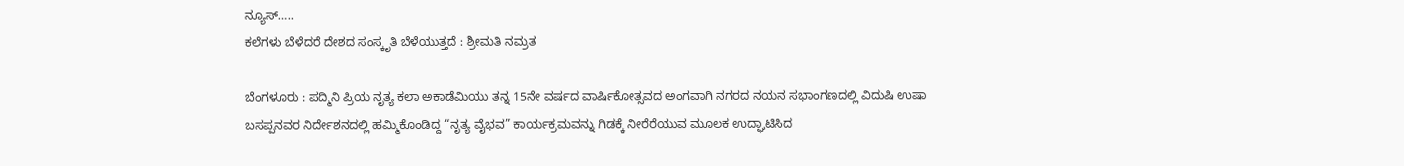ನ್ಯೂಸ್…..
ಕಲೆಗಳು ಬೆಳೆದರೆ ದೇಶದ ಸಂಸ್ಕೃತಿ ಬೆಳೆಯುತ್ತದೆ : ಶ್ರೀಮತಿ ನಮ್ರತ

ಬೆಂಗಳೂರು : ಪದ್ಮಿನಿ ಪ್ರಿಯ ನೃತ್ಯ ಕಲಾ ಅಕಾಡೆಮಿಯು ತನ್ನ 15ನೇ ವರ್ಷದ ವಾರ್ಷಿಕೋತ್ಸವದ ಅಂಗವಾಗಿ ನಗರದ ನಯನ ಸಭಾಂಗಣದಲ್ಲಿ ವಿದುಷಿ ಉಷಾ ಬಸಪ್ಪನವರ ನಿರ್ದೇಶನದಲ್ಲಿ ಹಮ್ಮಿಕೊಂಡಿದ್ದ “ನೃತ್ಯ ವೈಭವ” ಕಾರ್ಯಕ್ರಮವನ್ನು ಗಿಡಕ್ಕೆ ನೀರೆರೆಯುವ ಮೂಲಕ ಉದ್ಘಾಟಿಸಿದ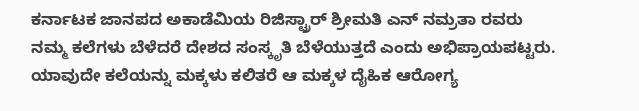ಕರ್ನಾಟಕ ಜಾನಪದ ಅಕಾಡೆಮಿಯ ರಿಜಿಸ್ಟ್ರಾರ್ ಶ್ರೀಮತಿ ಎನ್ ನಮ್ರತಾ ರವರು ನಮ್ಮ ಕಲೆಗಳು ಬೆಳೆದರೆ ದೇಶದ ಸಂಸ್ಕೃತಿ ಬೆಳೆಯುತ್ತದೆ ಎಂದು ಅಭಿಪ್ರಾಯಪಟ್ಟರು.
ಯಾವುದೇ ಕಲೆಯನ್ನು ಮಕ್ಕಳು ಕಲಿತರೆ ಆ ಮಕ್ಕಳ ದೈಹಿಕ ಆರೋಗ್ಯ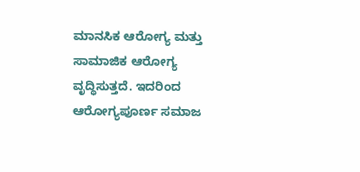ಮಾನಸಿಕ ಆರೋಗ್ಯ ಮತ್ತು ಸಾಮಾಜಿಕ ಆರೋಗ್ಯ ವೃದ್ಧಿಸುತ್ತದೆ. ಇದರಿಂದ ಆರೋಗ್ಯಪೂರ್ಣ ಸಮಾಜ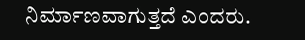ನಿರ್ಮಾಣವಾಗುತ್ತದೆ ಎಂದರು.